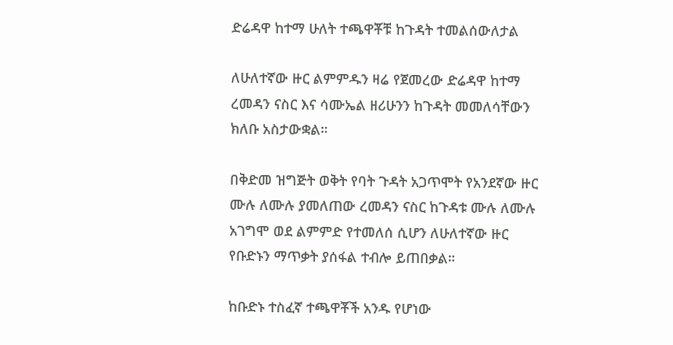ድሬዳዋ ከተማ ሁለት ተጫዋቾቹ ከጉዳት ተመልሰውለታል

ለሁለተኛው ዙር ልምምዱን ዛሬ የጀመረው ድሬዳዋ ከተማ ረመዳን ናስር እና ሳሙኤል ዘሪሁንን ከጉዳት መመለሳቸውን ክለቡ አስታውቋል።

በቅድመ ዝግጅት ወቅት የባት ጉዳት አጋጥሞት የአንደኛው ዙር ሙሉ ለሙሉ ያመለጠው ረመዳን ናስር ከጉዳቱ ሙሉ ለሙሉ አገግሞ ወደ ልምምድ የተመለሰ ሲሆን ለሁለተኛው ዙር የቡድኑን ማጥቃት ያሰፋል ተብሎ ይጠበቃል።

ከቡድኑ ተስፈኛ ተጫዋቾች አንዱ የሆነው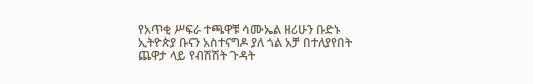የአጥቂ ሥፍራ ተጫዋቹ ሳሙኤል ዘሪሁን ቡድኑ ኢትዮጵያ ቡናን አስተናግዶ ያለ ጎል አቻ በተለያየበት ጨዋታ ላይ የብሽሽት ጉዳት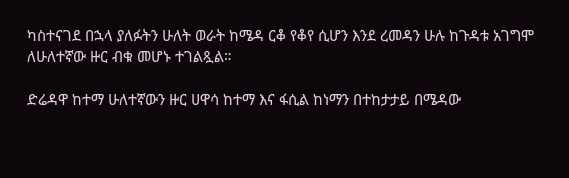ካስተናገደ በኋላ ያለፉትን ሁለት ወራት ከሜዳ ርቆ የቆየ ሲሆን እንደ ረመዳን ሁሉ ከጉዳቱ አገግሞ ለሁለተኛው ዙር ብቁ መሆኑ ተገልጿል።

ድሬዳዋ ከተማ ሁለተኛውን ዙር ሀዋሳ ከተማ እና ፋሲል ከነማን በተከታታይ በሜዳው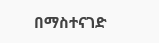በማስተናገድ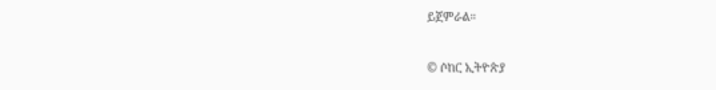ይጀምራል።

© ሶከር ኢትዮጵያ